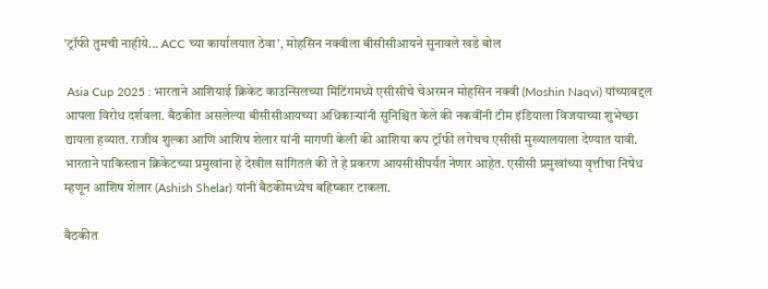'ट्रॉफी तुमची नाहीये... ACC च्या कार्यालयात ठेवा', मोहसिन नक्वीला बीसीसीआयने सुनावले खडे बोल

 Asia Cup 2025 : भारताने आशियाई क्रिकेट काउन्सिलच्या मिटिंगमध्ये एसीसीचे चेअरमन मोहसिन नक्वी (Moshin Naqvi) यांच्याबद्दल आपला विरोध दर्शवला. बैठकीत असलेल्या बीसीसीआयच्या अधिकाऱ्यांनी सुनिश्चित केले की नकवींनी टीम इंडियाला विजयाच्या शुभेच्छा द्यायला हव्यात. राजीव शुल्का आणि आशिष शेलार यांनी मागणी केली की आशिया कप ट्रॉफी लगेचच एसीसी मुख्यालयाला देण्यात यावी. भारताने पाकिस्तान क्रिकेटच्या प्रमुखांना हे देखील सांगितलं की ते हे प्रकरण आयसीसीपर्यंत नेणार आहेत. एसीसी प्रमुखांच्या वृत्तीचा निषेध म्हणून आशिष शेलार (Ashish Shelar) यांनी बैठकीमध्येच बहिष्कार टाकला.

बैठकीत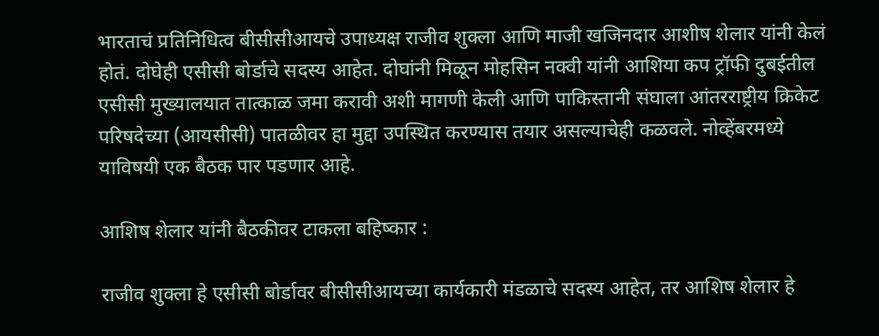भारताचं प्रतिनिधित्व बीसीसीआयचे उपाध्यक्ष राजीव शुक्ला आणि माजी खजिनदार आशीष शेलार यांनी केलं होतं. दोघेही एसीसी बोर्डाचे सदस्य आहेत. दोघांनी मिळून मोहसिन नक्वी यांनी आशिया कप ट्रॉफी दुबईतील एसीसी मुख्यालयात तात्काळ जमा करावी अशी मागणी केली आणि पाकिस्तानी संघाला आंतरराष्ट्रीय क्रिकेट परिषदेच्या (आयसीसी) पातळीवर हा मुद्दा उपस्थित करण्यास तयार असल्याचेही कळवले. नोव्हेंबरमध्ये याविषयी एक बैठक पार पडणार आहे.

आशिष शेलार यांनी बैठकीवर टाकला बहिष्कार :

राजीव शुक्ला हे एसीसी बोर्डावर बीसीसीआयच्या कार्यकारी मंडळाचे सदस्य आहेत, तर आशिष शेलार हे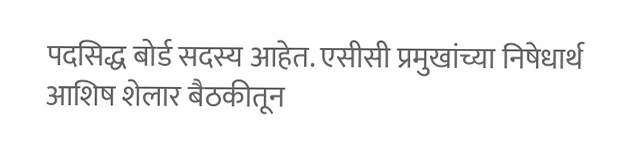पदसिद्ध बोर्ड सदस्य आहेत. एसीसी प्रमुखांच्या निषेधार्थ आशिष शेलार बैठकीतून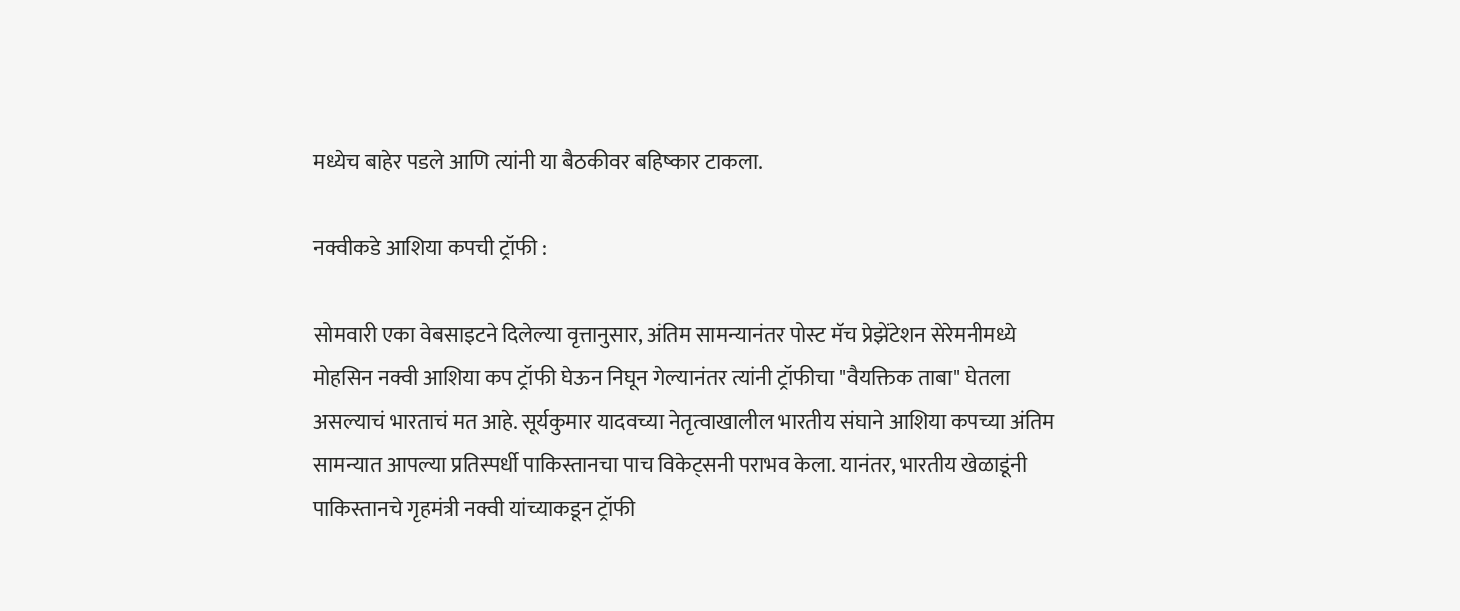मध्येच बाहेर पडले आणि त्यांनी या बैठकीवर बहिष्कार टाकला.

नक्वीकडे आशिया कपची ट्रॉफी :

सोमवारी एका वेबसाइटने दिलेल्या वृत्तानुसार, अंतिम सामन्यानंतर पोस्ट मॅच प्रेझेंटेशन सेरेमनीमध्ये मोहसिन नक्वी आशिया कप ट्रॉफी घेऊन निघून गेल्यानंतर त्यांनी ट्रॉफीचा "वैयक्तिक ताबा" घेतला असल्याचं भारताचं मत आहे. सूर्यकुमार यादवच्या नेतृत्वाखालील भारतीय संघाने आशिया कपच्या अंतिम सामन्यात आपल्या प्रतिस्पर्धी पाकिस्तानचा पाच विकेट्सनी पराभव केला. यानंतर, भारतीय खेळाडूंनी पाकिस्तानचे गृहमंत्री नक्वी यांच्याकडून ट्रॉफी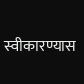स्वीकारण्यास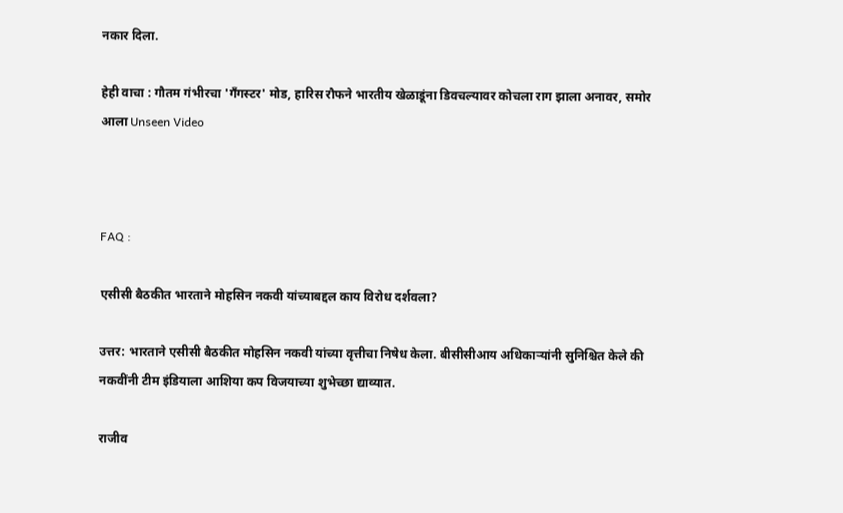नकार दिला.

हेही वाचा : गौतम गंभीरचा 'गँगस्टर' मोड, हारिस रौफने भारतीय खेळाडूंना डिवचल्यावर कोचला राग झाला अनावर, समोर आला Unseen Video



FAQ :

एसीसी बैठकीत भारताने मोहसिन नकवी यांच्याबद्दल काय विरोध दर्शवला?

उत्तर: भारताने एसीसी बैठकीत मोहसिन नकवी यांच्या वृत्तीचा निषेध केला. बीसीसीआय अधिकाऱ्यांनी सुनिश्चित केले की नकवींनी टीम इंडियाला आशिया कप विजयाच्या शुभेच्छा द्याव्यात.

राजीव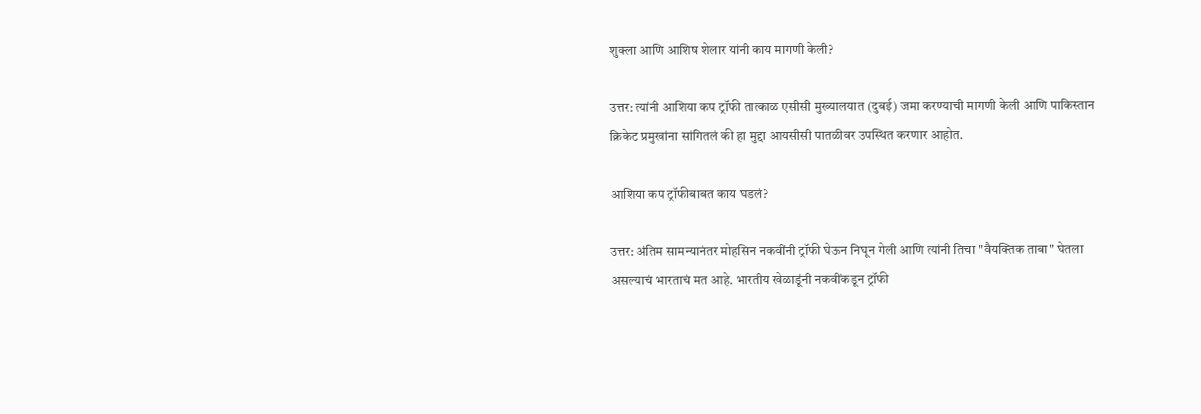शुक्ला आणि आशिष शेलार यांनी काय मागणी केली?

उत्तर: त्यांनी आशिया कप ट्रॉफी तात्काळ एसीसी मुख्यालयात (दुबई) जमा करण्याची मागणी केली आणि पाकिस्तान क्रिकेट प्रमुखांना सांगितलं की हा मुद्दा आयसीसी पातळीवर उपस्थित करणार आहोत.

आशिया कप ट्रॉफीबाबत काय घडलं?

उत्तर: अंतिम सामन्यानंतर मोहसिन नकवींनी ट्रॉफी घेऊन निघून गेली आणि त्यांनी तिचा "वैयक्तिक ताबा" घेतला असल्याचं भारताचं मत आहे. भारतीय खेळाडूंनी नकवींकडून ट्रॉफी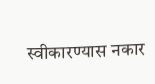स्वीकारण्यास नकार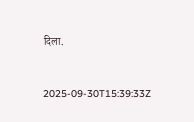दिला.



2025-09-30T15:39:33Z